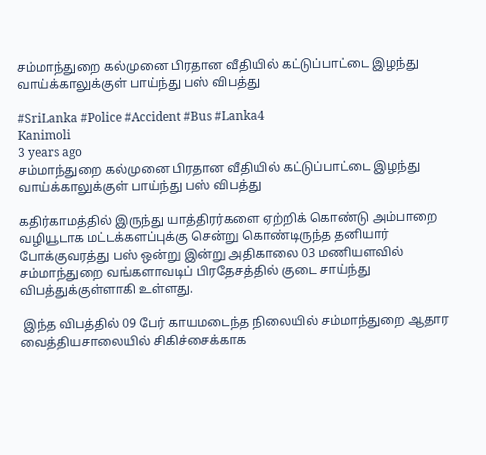சம்மாந்துறை கல்முனை பிரதான வீதியில் கட்டுப்பாட்டை இழந்து வாய்க்காலுக்குள் பாய்ந்து பஸ் விபத்து

#SriLanka #Police #Accident #Bus #Lanka4
Kanimoli
3 years ago
சம்மாந்துறை கல்முனை பிரதான வீதியில் கட்டுப்பாட்டை இழந்து வாய்க்காலுக்குள் பாய்ந்து பஸ் விபத்து

கதிர்காமத்தில் இருந்து யாத்திரர்களை ஏற்றிக் கொண்டு அம்பாறை வழியூடாக மட்டக்களப்புக்கு சென்று கொண்டிருந்த தனியார் போக்குவரத்து பஸ் ஒன்று இன்று அதிகாலை 03 மணியளவில் சம்மாந்துறை வங்களாவடிப் பிரதேசத்தில் குடை சாய்ந்து விபத்துக்குள்ளாகி உள்ளது.

 இந்த விபத்தில் 09 பேர் காயமடைந்த நிலையில் சம்மாந்துறை ஆதார வைத்தியசாலையில் சிகிச்சைக்காக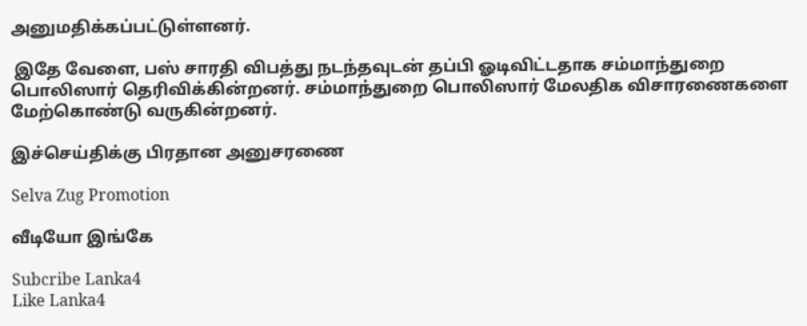அனுமதிக்கப்பட்டுள்ளனர்.

 இதே வேளை, பஸ் சாரதி விபத்து நடந்தவுடன் தப்பி ஓடிவிட்டதாக சம்மாந்துறை பொலிஸார் தெரிவிக்கின்றனர். சம்மாந்துறை பொலிஸார் மேலதிக விசாரணைகளை மேற்கொண்டு வருகின்றனர்.

இச்செய்திக்கு பிரதான அனுசரணை

Selva Zug Promotion

வீடியோ இங்கே

Subcribe Lanka4
Like Lanka4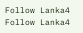Follow Lanka4
Follow Lanka4